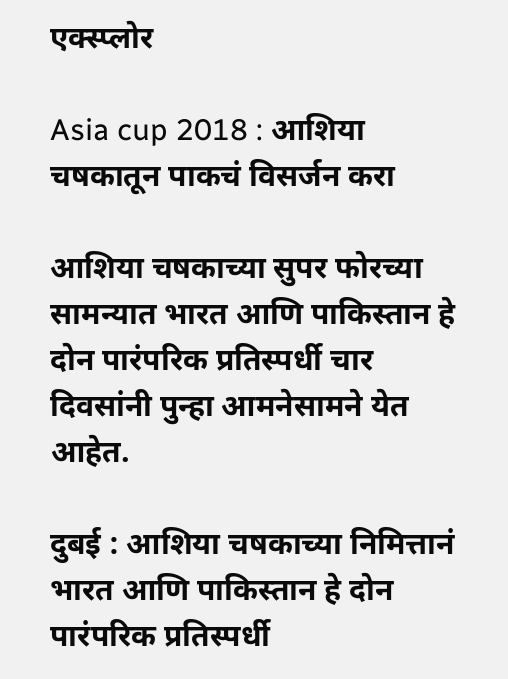एक्स्प्लोर

Asia cup 2018 : आशिया चषकातून पाकचं विसर्जन करा

आशिया चषकाच्या सुपर फोरच्या सामन्यात भारत आणि पाकिस्तान हे दोन पारंपरिक प्रतिस्पर्धी चार दिवसांनी पुन्हा आमनेसामने येत आहेत.

दुबई : आशिया चषकाच्या निमित्तानं भारत आणि पाकिस्तान हे दोन पारंपरिक प्रतिस्पर्धी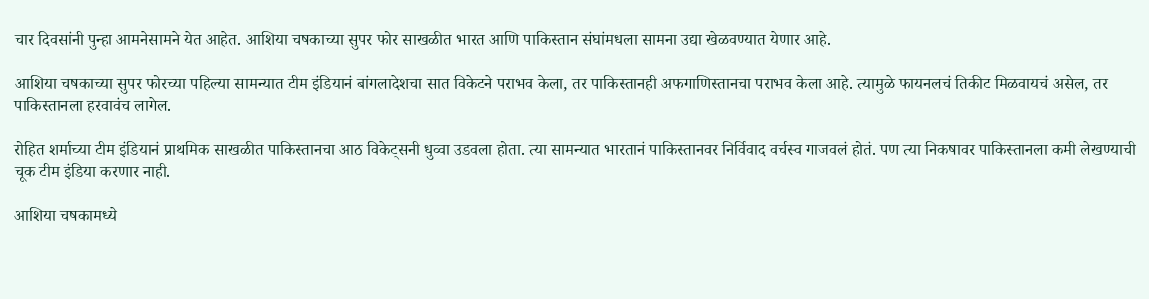चार दिवसांनी पुन्हा आमनेसामने येत आहेत. आशिया चषकाच्या सुपर फोर साखळीत भारत आणि पाकिस्तान संघांमधला सामना उद्या खेळवण्यात येणार आहे.

आशिया चषकाच्या सुपर फोरच्या पहिल्या सामन्यात टीम इंडियानं बांगलादेशचा सात विकेटने पराभव केला, तर पाकिस्तानही अफगाणिस्तानचा पराभव केला आहे. त्यामुळे फायनलचं तिकीट मिळवायचं असेल, तर पाकिस्तानला हरवावंच लागेल.

रोहित शर्माच्या टीम इंडियानं प्राथमिक साखळीत पाकिस्तानचा आठ विकेट्सनी धुव्वा उडवला होता. त्या सामन्यात भारतानं पाकिस्तानवर निर्विवाद वर्चस्व गाजवलं होतं. पण त्या निकषावर पाकिस्तानला कमी लेखण्याची चूक टीम इंडिया करणार नाही.

आशिया चषकामध्ये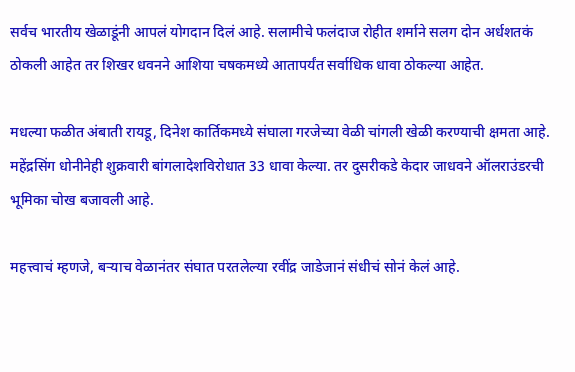सर्वच भारतीय खेळाडूंनी आपलं योगदान दिलं आहे. सलामीचे फलंदाज रोहीत शर्माने सलग दोन अर्धशतकं ठोकली आहेत तर शिखर धवनने आशिया चषकमध्ये आतापर्यंत सर्वाधिक धावा ठोकल्या आहेत.

मधल्या फळीत अंबाती रायडू, दिनेश कार्तिकमध्ये संघाला गरजेच्या वेळी चांगली खेळी करण्याची क्षमता आहे. महेंद्रसिंग धोनीनेही शुक्रवारी बांगलादेशविरोधात 33 धावा केल्या. तर दुसरीकडे केदार जाधवने ऑलराउंडरची भूमिका चोख बजावली आहे.

महत्त्वाचं म्हणजे, बऱ्याच वेळानंतर संघात परतलेल्या रवींद्र जाडेजानं संधीचं सोनं केलं आहे.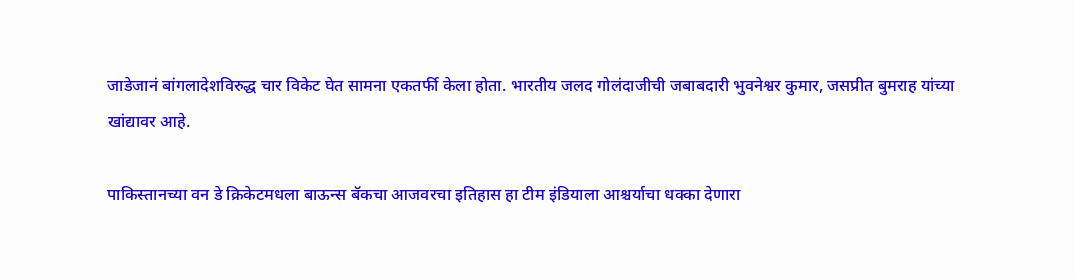जाडेजानं बांगलादेशविरुद्ध चार विकेट घेत सामना एकतर्फी केला होता. भारतीय जलद गोलंदाजीची जबाबदारी भुवनेश्वर कुमार, जसप्रीत बुमराह यांच्या खांद्यावर आहे.

पाकिस्तानच्या वन डे क्रिकेटमधला बाऊन्स बॅकचा आजवरचा इतिहास हा टीम इंडियाला आश्चर्याचा धक्का देणारा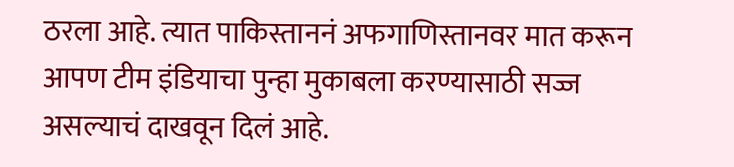ठरला आहे. त्यात पाकिस्ताननं अफगाणिस्तानवर मात करून आपण टीम इंडियाचा पुन्हा मुकाबला करण्यासाठी सज्ज असल्याचं दाखवून दिलं आहे.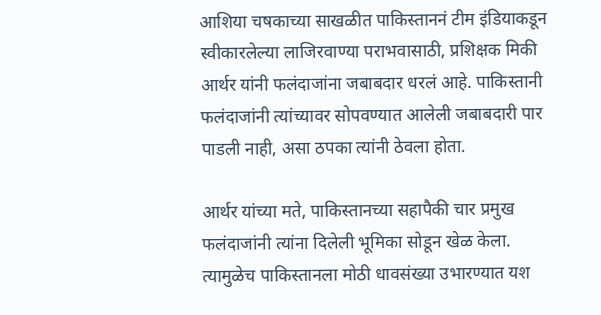आशिया चषकाच्या साखळीत पाकिस्ताननं टीम इंडियाकडून स्वीकारलेल्या लाजिरवाण्या पराभवासाठी, प्रशिक्षक मिकी आर्थर यांनी फलंदाजांना जबाबदार धरलं आहे. पाकिस्तानी फलंदाजांनी त्यांच्यावर सोपवण्यात आलेली जबाबदारी पार पाडली नाही, असा ठपका त्यांनी ठेवला होता.

आर्थर यांच्या मते, पाकिस्तानच्या सहापैकी चार प्रमुख फलंदाजांनी त्यांना दिलेली भूमिका सोडून खेळ केला. त्यामुळेच पाकिस्तानला मोठी धावसंख्या उभारण्यात यश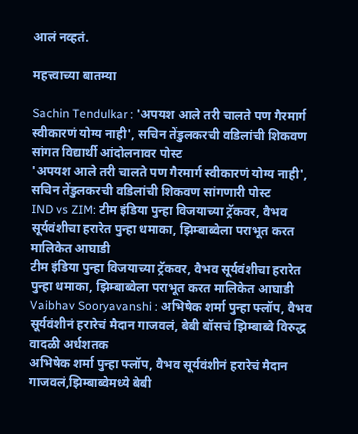आलं नव्हतं.

महत्त्वाच्या बातम्या

Sachin Tendulkar : 'अपयश आले तरी चालते पण गैरमार्ग स्वीकारणं योग्य नाही', सचिन तेंडुलकरची वडिलांची शिकवण सांगत विद्यार्थी आंदोलनावर पोस्ट
'अपयश आले तरी चालते पण गैरमार्ग स्वीकारणं योग्य नाही', सचिन तेंडुलकरची वडिलांची शिकवण सांगणारी पोस्ट
IND vs ZIM: टीम इंडिया पुन्हा विजयाच्या ट्रॅकवर, वैभव सूर्यवंशीचा हरारेत पुन्हा धमाका, झिम्बाब्वेला पराभूत करत मालिकेत आघाडी
टीम इंडिया पुन्हा विजयाच्या ट्रॅकवर, वैभव सूर्यवंशीचा हरारेत पुन्हा धमाका, झिम्बाब्वेला पराभूत करत मालिकेत आघाडी
Vaibhav Sooryavanshi : अभिषेक शर्मा पुन्हा फ्लॉप, वैभव सूर्यवंशीनं हरारेचं मैदान गाजवलं, बेबी बॉसचं झिम्बाब्वे विरुद्ध वादळी अर्धशतक
अभिषेक शर्मा पुन्हा फ्लॉप, वैभव सूर्यवंशीनं हरारेचं मैदान गाजवलं,झिम्बाब्वेमध्ये बेबी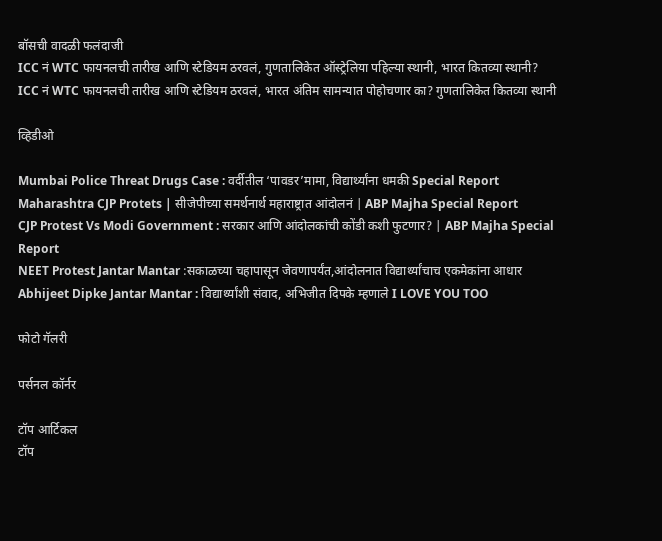बॉसची वादळी फलंदाजी
ICC नं WTC फायनलची तारीख आणि स्टेडियम ठरवलं, गुणतालिकेत ऑस्ट्रेलिया पहिल्या स्थानी, भारत कितव्या स्थानी?
ICC नं WTC फायनलची तारीख आणि स्टेडियम ठरवलं, भारत अंतिम सामन्यात पोहोचणार का? गुणतालिकेत कितव्या स्थानी

व्हिडीओ

Mumbai Police Threat Drugs Case : वर्दीतील ‘पावडर’मामा, विद्यार्थ्यांना धमकी Special Report
Maharashtra CJP Protets | सीजेपीच्या समर्थनार्थ महाराष्ट्रात आंदोलनं | ABP Majha Special Report
CJP Protest Vs Modi Government : सरकार आणि आंदोलकांची कोंडी कशी फुटणार? | ABP Majha Special Report
NEET Protest Jantar Mantar :सकाळच्या चहापासून जेवणापर्यंत,आंदोलनात विद्यार्थ्यांचाच एकमेकांना आधार
Abhijeet Dipke Jantar Mantar : विद्यार्थ्यांशी संवाद, अभिजीत दिपके म्हणाले I LOVE YOU TOO

फोटो गॅलरी

पर्सनल कॉर्नर

टॉप आर्टिकल
टॉप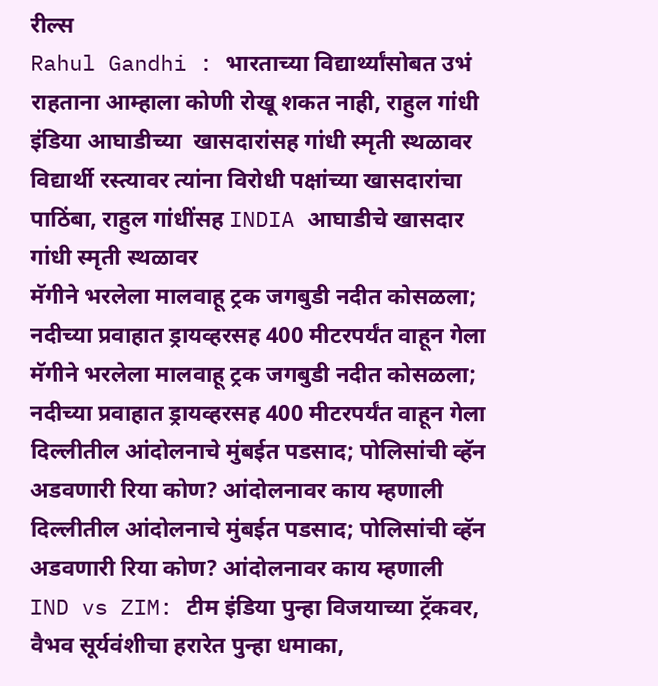रील्स
Rahul Gandhi : भारताच्या विद्यार्थ्यांसोबत उभं राहताना आम्हाला कोणी रोखू शकत नाही, राहुल गांधी इंडिया आघाडीच्या  खासदारांसह गांधी स्मृती स्थळावर
विद्यार्थी रस्त्यावर त्यांना विरोधी पक्षांच्या खासदारांचा पाठिंबा, राहुल गांधींसह INDIA आघाडीचे खासदार गांधी स्मृती स्थळावर
मॅगीने भरलेला मालवाहू ट्रक जगबुडी नदीत कोसळला; नदीच्या प्रवाहात ड्रायव्हरसह 400 मीटरपर्यंत वाहून गेला
मॅगीने भरलेला मालवाहू ट्रक जगबुडी नदीत कोसळला; नदीच्या प्रवाहात ड्रायव्हरसह 400 मीटरपर्यंत वाहून गेला
दिल्लीतील आंदोलनाचे मुंबईत पडसाद; पोलिसांची व्हॅन अडवणारी रिया कोण? आंदोलनावर काय म्हणाली
दिल्लीतील आंदोलनाचे मुंबईत पडसाद; पोलिसांची व्हॅन अडवणारी रिया कोण? आंदोलनावर काय म्हणाली
IND vs ZIM: टीम इंडिया पुन्हा विजयाच्या ट्रॅकवर, वैभव सूर्यवंशीचा हरारेत पुन्हा धमाका,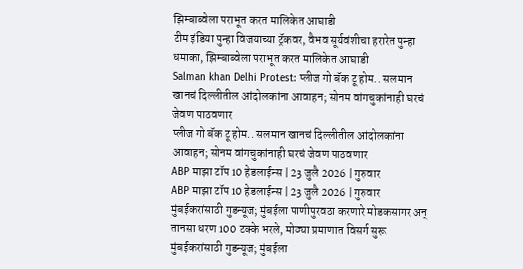झिम्बाब्वेला पराभूत करत मालिकेत आघाडी
टीम इंडिया पुन्हा विजयाच्या ट्रॅकवर, वैभव सूर्यवंशीचा हरारेत पुन्हा धमाका, झिम्बाब्वेला पराभूत करत मालिकेत आघाडी
Salman khan Delhi Protest: प्लीज गो बॅक टू होम.. सलमान खानचं दिल्लीतील आंदोलकांना आवाहन; सोनम वांगचुकांनाही घरचं जेवण पाठवणार
प्लीज गो बॅक टू होम.. सलमान खानचं दिल्लीतील आंदोलकांना आवाहन; सोनम वांगचुकांनाही घरचं जेवण पाठवणार
ABP माझा टॉप 10 हेडलाईन्स | 23 जुलै 2026 | गुरुवार
ABP माझा टॉप 10 हेडलाईन्स | 23 जुलै 2026 | गुरुवार
मुंबईकरांसाठी गुडन्यूज; मुंबईला पाणीपुरवठा करणारे मोडकसागर अन् तानसा धरण 100 टक्के भरले, मोठ्या प्रमाणात विसर्ग सुरू
मुंबईकरांसाठी गुडन्यूज; मुंबईला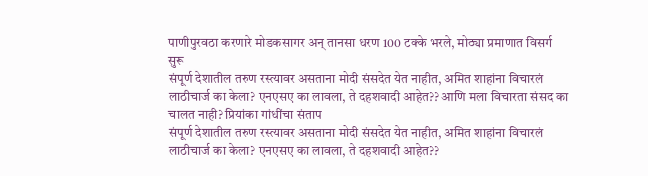पाणीपुरवठा करणारे मोडकसागर अन् तानसा धरण 100 टक्के भरले, मोठ्या प्रमाणात विसर्ग सुरू
संपूर्ण देशातील तरुण रस्त्यावर असताना मोदी संसदेत येत नाहीत, अमित शाहांना विचारलं लाठीचार्ज का केला? एनएसए का लावला, ते दहशवादी आहेत?? आणि मला विचारता संसद का चालत नाही? प्रियांका गांधींचा संताप
संपूर्ण देशातील तरुण रस्त्यावर असताना मोदी संसदेत येत नाहीत, अमित शाहांना विचारलं लाठीचार्ज का केला? एनएसए का लावला, ते दहशवादी आहेत??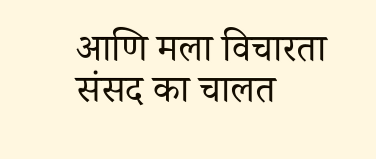आणि मला विचारता संसद का चालत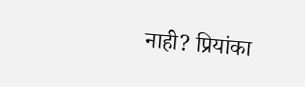नाही? प्रियांका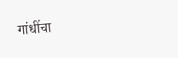गांधींचा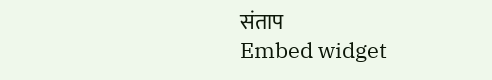संताप
Embed widget